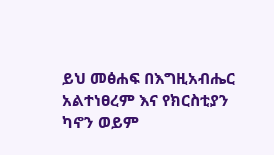ይህ መፅሐፍ በእግዚአብሔር አልተነፀረም እና የክርስቲያን ካኖን ወይም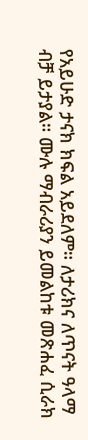የአይሁድ ታናክ ክፍል አይደለም። ለታሪክና ለጥናት ዓላማ ብቻ ይታያል። ሙሉ ማብራሪያን ይመልከቱ መጽሐፈ ሲራክ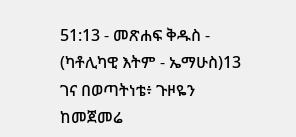51:13 - መጽሐፍ ቅዱስ - (ካቶሊካዊ እትም - ኤማሁስ)13 ገና በወጣትነቴ፥ ጉዞዬን ከመጀመሬ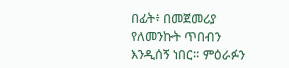በፊት፥ በመጀመሪያ የለመንኩት ጥበብን እንዲሰኝ ነበር። ምዕራፉን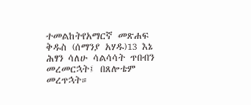ተመልከትየአማርኛ መጽሐፍ ቅዱስ (ሰማንያ አሃዱ)13 እኔ ሕፃን ሳለሁ ሳልሳሳት ጥበብን መረመርኋት፤ በጸሎቴም መረጥኋት።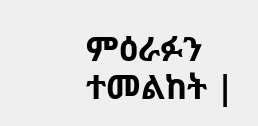ምዕራፉን ተመልከት |